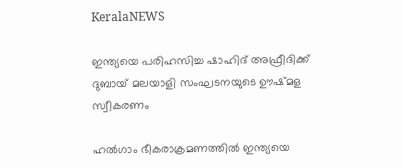KeralaNEWS

ഇന്ത്യയെ പരിഹസിച്ച ഷാഹിദ് അഫ്രീദിക്ക് ദുബായ് മലയാളി സംഘടനയുടെ ഊഷ്മള സ്വീകരണം

ഹല്‍ഗാം ഭീകരാക്രമണത്തില്‍ ഇന്ത്യയെ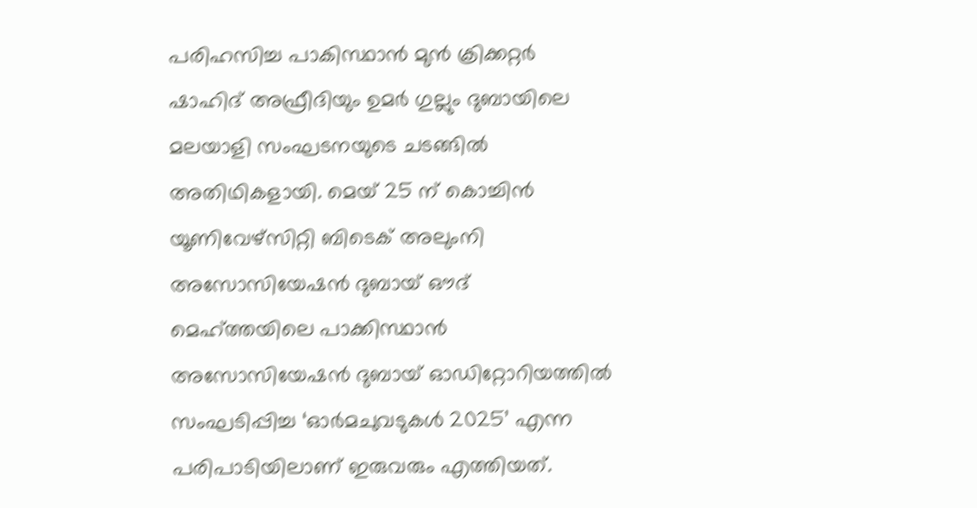പരിഹസിച്ച പാകിസ്ഥാന്‍ മുന്‍ ക്രിക്കറ്റര്‍ ഷാഹിദ് അഫ്രീദിയും ഉമര്‍ ഗുല്ലും ദുബായിലെ മലയാളി സംഘടനയുടെ ചടങ്ങില്‍ അതിഥികളായി. മെയ് 25 ന് കൊച്ചിന്‍ യൂണിവേഴ്‌സിറ്റി ബിടെക് അലുംനി അസോസിയേഷന്‍ ദുബായ് ഔദ് മെഹ്ത്തയിലെ പാക്കിസ്ഥാന്‍ അസോസിയേഷന്‍ ദുബായ് ഓഡിറ്റോറിയത്തില്‍ സംഘടിപ്പിച്ച ‘ഓര്‍മചുവടുകള്‍ 2025’ എന്ന പരിപാടിയിലാണ് ഇരുവരും എത്തിയത്.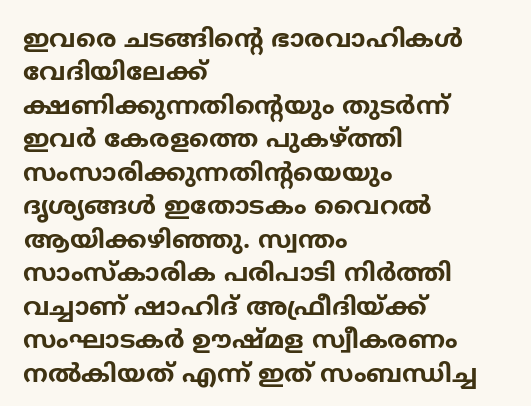ഇവരെ ചടങ്ങിന്റെ ഭാരവാഹികള്‍ വേദിയിലേക്ക് ക്ഷണിക്കുന്നതിന്റെയും തുടര്‍ന്ന് ഇവര്‍ കേരളത്തെ പുകഴ്ത്തി സംസാരിക്കുന്നതിന്റയെയും ദൃശ്യങ്ങള്‍ ഇതോടകം വൈറല്‍ ആയിക്കഴിഞ്ഞു. സ്വന്തം സാംസ്‌കാരിക പരിപാടി നിര്‍ത്തി വച്ചാണ് ഷാഹിദ് അഫ്രീദിയ്ക്ക് സംഘാടകര്‍ ഊഷ്മള സ്വീകരണം നല്‍കിയത് എന്ന് ഇത് സംബന്ധിച്ച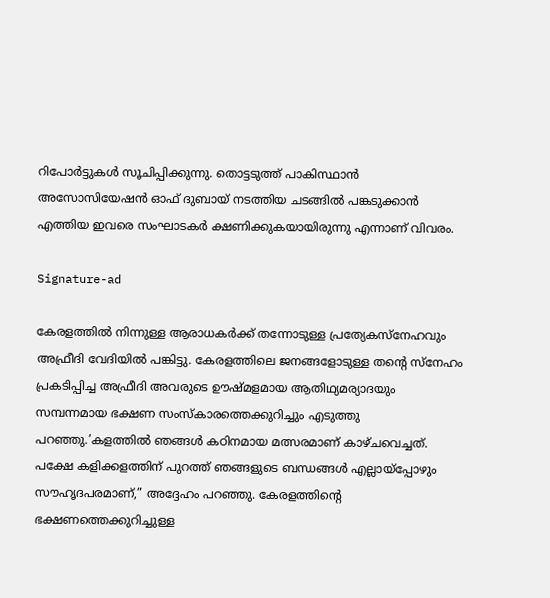റിപോര്‍ട്ടുകള്‍ സൂചിപ്പിക്കുന്നു. തൊട്ടടുത്ത് പാകിസ്ഥാന്‍ അസോസിയേഷന്‍ ഓഫ് ദുബായ് നടത്തിയ ചടങ്ങില്‍ പങ്കടുക്കാന്‍ എത്തിയ ഇവരെ സംഘാടകര്‍ ക്ഷണിക്കുകയായിരുന്നു എന്നാണ് വിവരം.

Signature-ad

കേരളത്തില്‍ നിന്നുള്ള ആരാധകര്‍ക്ക് തന്നോടുള്ള പ്രത്യേകസ്‌നേഹവും അഫ്രീദി വേദിയില്‍ പങ്കിട്ടു. കേരളത്തിലെ ജനങ്ങളോടുള്ള തന്റെ സ്‌നേഹം പ്രകടിപ്പിച്ച അഫ്രീദി അവരുടെ ഊഷ്മളമായ ആതിഥ്യമര്യാദയും സമ്പന്നമായ ഭക്ഷണ സംസ്‌കാരത്തെക്കുറിച്ചും എടുത്തു പറഞ്ഞു.’കളത്തില്‍ ഞങ്ങള്‍ കഠിനമായ മത്സരമാണ് കാഴ്ചവെച്ചത്. പക്ഷേ കളിക്കളത്തിന് പുറത്ത് ഞങ്ങളുടെ ബന്ധങ്ങള്‍ എല്ലായ്‌പ്പോഴും സൗഹൃദപരമാണ്,” അദ്ദേഹം പറഞ്ഞു. കേരളത്തിന്റെ ഭക്ഷണത്തെക്കുറിച്ചുള്ള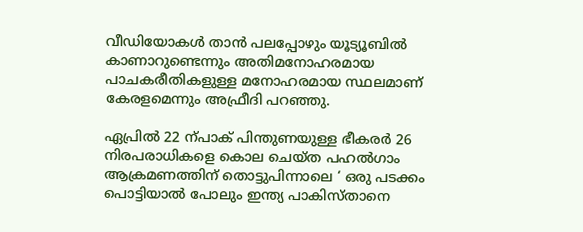വീഡിയോകള്‍ താന്‍ പലപ്പോഴും യൂട്യൂബില്‍ കാണാറുണ്ടെന്നും അതിമനോഹരമായ പാചകരീതികളുള്ള മനോഹരമായ സ്ഥലമാണ് കേരളമെന്നും അഫ്രീദി പറഞ്ഞു.

ഏപ്രില്‍ 22 ന്പാക് പിന്തുണയുള്ള ഭീകരര്‍ 26 നിരപരാധികളെ കൊല ചെയ്ത പഹല്‍ഗാം ആക്രമണത്തിന് തൊട്ടുപിന്നാലെ ‘ ഒരു പടക്കം പൊട്ടിയാല്‍ പോലും ഇന്ത്യ പാകിസ്താനെ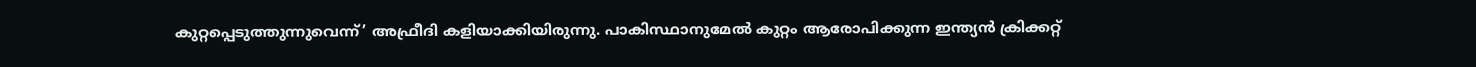കുറ്റപ്പെടുത്തുന്നുവെന്ന്’ അഫ്രീദി കളിയാക്കിയിരുന്നു. പാകിസ്ഥാനുമേല്‍ കുറ്റം ആരോപിക്കുന്ന ഇന്ത്യന്‍ ക്രിക്കറ്റ്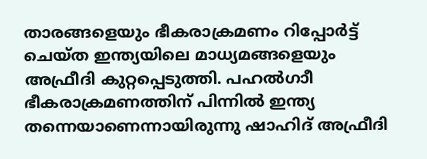താരങ്ങളെയും ഭീകരാക്രമണം റിപ്പോര്‍ട്ട് ചെയ്ത ഇന്ത്യയിലെ മാധ്യമങ്ങളെയും അഫ്രീദി കുറ്റപ്പെടുത്തി. പഹല്‍ഗാീ ഭീകരാക്രമണത്തിന് പിന്നില്‍ ഇന്ത്യ തന്നെയാണെന്നായിരുന്നു ഷാഹിദ് അഫ്രീദി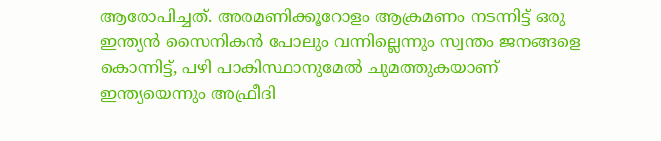ആരോപിച്ചത്. അരമണിക്കൂറോളം ആക്രമണം നടന്നിട്ട് ഒരു ഇന്ത്യന്‍ സൈനികന്‍ പോലും വന്നില്ലെന്നും സ്വന്തം ജനങ്ങളെ കൊന്നിട്ട്, പഴി പാകിസ്ഥാനുമേല്‍ ചുമത്തുകയാണ് ഇന്ത്യയെന്നും അഫ്രീദി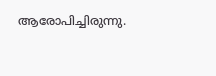ആരോപിച്ചിരുന്നു.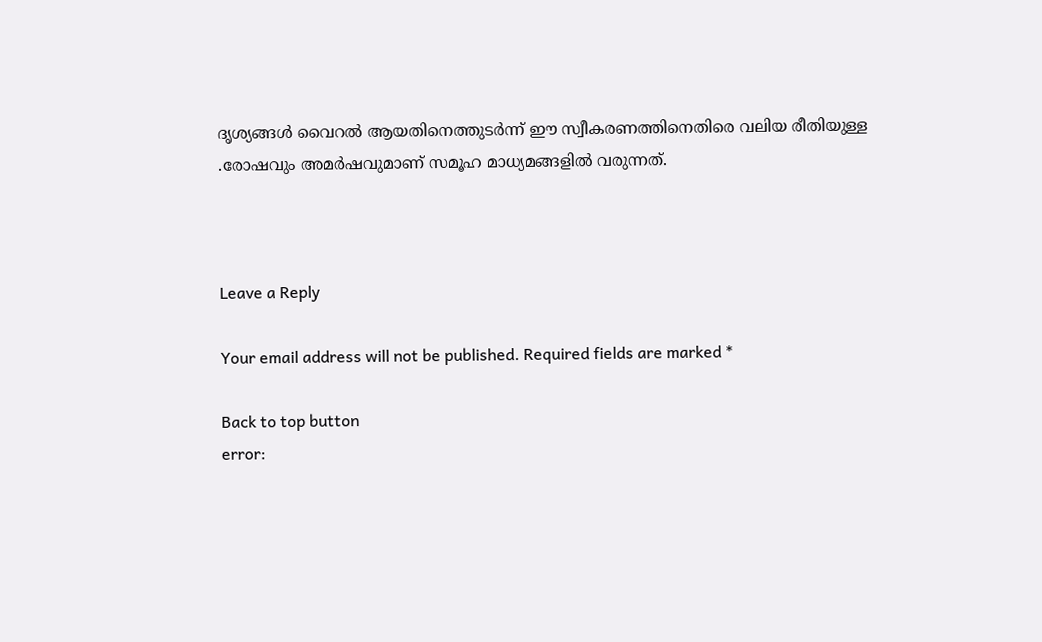ദൃശ്യങ്ങള്‍ വൈറല്‍ ആയതിനെത്തുടര്‍ന്ന് ഈ സ്വീകരണത്തിനെതിരെ വലിയ രീതിയുള്ള .രോഷവും അമര്‍ഷവുമാണ് സമൂഹ മാധ്യമങ്ങളില്‍ വരുന്നത്.



Leave a Reply

Your email address will not be published. Required fields are marked *

Back to top button
error: